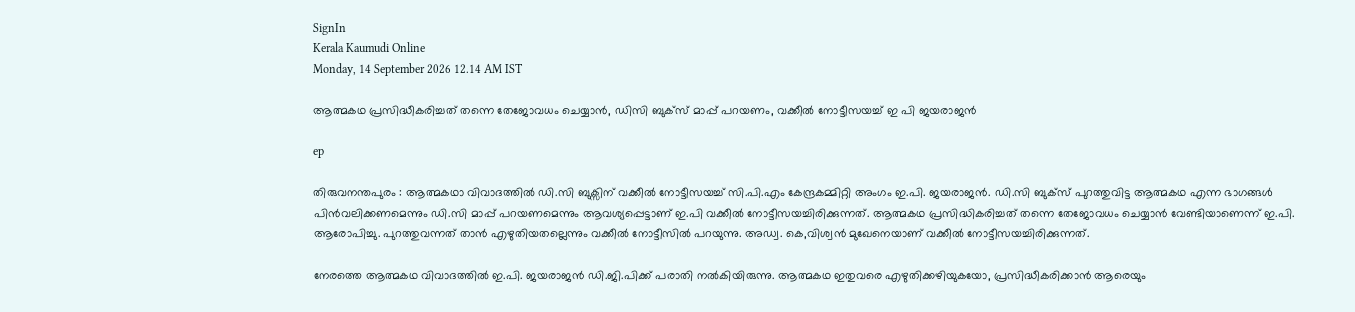SignIn
Kerala Kaumudi Online
Monday, 14 September 2026 12.14 AM IST

ആത്മകഥ പ്രസിദ്ധീകരിച്ചത് തന്നെ തേജോവധം ചെയ്യാൻ, ഡിസി ബുക്സ് മാപ്പ് പറയണം, വക്കീൽ നോട്ടീസയച്ച് ഇ പി ജയരാജൻ

ep

തിരുവനന്തപുരം : ആത്മകഥാ വിവാദത്തിൽ ഡി.സി ബുക്സിന് വക്കീൽ നോട്ടീസയച്ച് സി.പി.എം കേന്ദ്രകമ്മിറ്റി അംഗം ഇ.പി. ജയരാജൻ. ഡി.സി ബുക്സ് പുറത്തുവിട്ട ആത്മകഥ എന്ന ഭാഗങ്ങൾ പിൻവലിക്കണമെന്നും ഡി.സി മാപ്പ് പറയണമെന്നും ആവശ്യപ്പെട്ടാണ് ഇ.പി വക്കീൽ നോട്ടീസയച്ചിരിക്കുന്നത്. ആത്മകഥ പ്രസിദ്ധികരിച്ചത് തന്നെ തേജോവധം ചെയ്യാൻ വേണ്ടിയാണെന്ന് ഇ.പി. ആരോപിച്ചു. പുറത്തുവന്നത് താൻ എഴുതിയതല്ലെന്നും വക്കീൽ നോട്ടീസിൽ പറയുന്നു. അഡ്വ. കെ,വിശ്വൻ മുഖേനെയാണ് വക്കീൽ നോട്ടീസയച്ചിരിക്കുന്നത്.

നേരത്തെ ആത്മകഥ വിവാദത്തിൽ ഇ.പി. ജയരാജൻ ഡി.ജി.പിക്ക് പരാതി നൽകിയിരുന്നു. ആത്മകഥ ഇതുവരെ എഴുതിക്കഴിയുകയോ, പ്രസിദ്ധീകരിക്കാൻ ആരെയും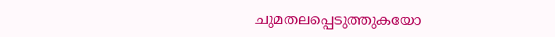ചുമതലപ്പെടുത്തുകയോ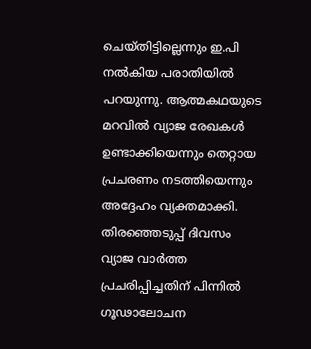ചെയ്തിട്ടില്ലെന്നും ഇ.പി നൽകിയ പരാതിയിൽ‌ പറയുന്നു. ആത്മകഥയുടെ മറവിൽ വ്യാജ രേഖകൾ ഉണ്ടാക്കിയെന്നും തെറ്റായ പ്രചരണം നടത്തിയെന്നും അദ്ദേഹം വ്യക്തമാക്കി. തിരഞ്ഞെടുപ്പ് ദിവസം വ്യാജ വാർത്ത പ്രചരിപ്പിച്ചതിന് പിന്നിൽ ഗൂഢാലോചന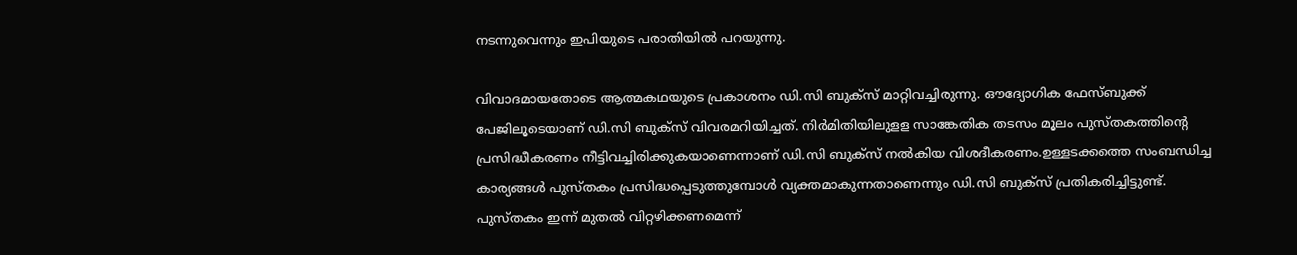നടന്നുവെന്നും ഇപിയുടെ പരാതിയിൽ പറയുന്നു.

വിവാദമായതോടെ ആത്മകഥയുടെ പ്രകാശനം ഡി.സി ബുക്‌സ് മാറ്റിവച്ചിരുന്നു. ഔദ്യോഗിക ഫേസ്ബുക്ക് പേജിലൂടെയാണ് ഡി.സി ബുക്‌സ് വിവരമറിയിച്ചത്. നിർമിതിയിലുളള സാങ്കേതിക തടസം മൂലം പുസ്തകത്തിന്റെ പ്രസിദ്ധീകരണം നീട്ടിവച്ചിരിക്കുകയാണെന്നാണ് ഡി.സി ബുക്‌സ് നൽകിയ വിശദീകരണം.ഉള്ളടക്കത്തെ സംബന്ധിച്ച കാര്യങ്ങൾ പുസ്തകം പ്രസിദ്ധപ്പെടുത്തുമ്പോൾ വ്യക്തമാകുന്നതാണെന്നും ഡി.സി ബുക്‌സ് പ്രതികരിച്ചിട്ടുണ്ട്. പുസ്തകം ഇന്ന് മുതൽ വിറ്റഴിക്കണമെന്ന്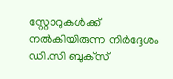സ്റ്റോറുകൾക്ക് നൽകിയിരുന്ന നിർദ്ദേശം ഡി.സി ബുക്‌സ്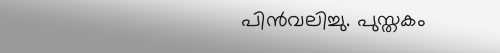പിൻവലിച്ചു. പുസ്തകം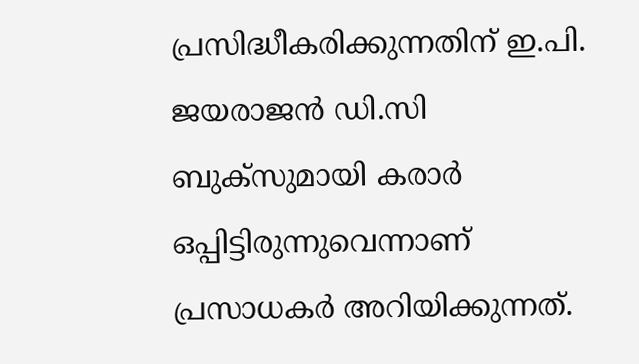പ്രസിദ്ധീകരിക്കുന്നതിന് ഇ.പി. ജയരാജൻ ഡി.സി ബുക്‌സുമായി കരാർ ഒപ്പിട്ടിരുന്നുവെന്നാണ് പ്രസാധകർ അറിയിക്കുന്നത്.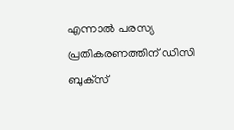എന്നാൽ പരസ്യ പ്രതികരണത്തിന് ഡിസി ബുക്‌സ്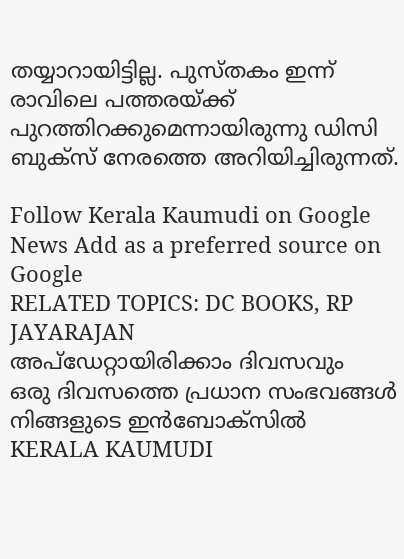തയ്യാറായിട്ടില്ല. പുസ്തകം ഇന്ന് രാവിലെ പത്തരയ്ക്ക് പുറത്തിറക്കുമെന്നായിരുന്നു ഡിസി ബുക്‌സ് നേരത്തെ അറിയിച്ചിരുന്നത്.

Follow Kerala Kaumudi on Google News Add as a preferred source on Google
RELATED TOPICS: DC BOOKS, RP JAYARAJAN
അപ്ഡേറ്റായിരിക്കാം ദിവസവും
ഒരു ദിവസത്തെ പ്രധാന സംഭവങ്ങൾ നിങ്ങളുടെ ഇൻബോക്സിൽ
KERALA KAUMUDI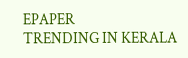EPAPER
TRENDING IN KERALA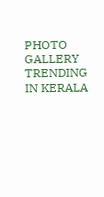PHOTO GALLERY
TRENDING IN KERALA